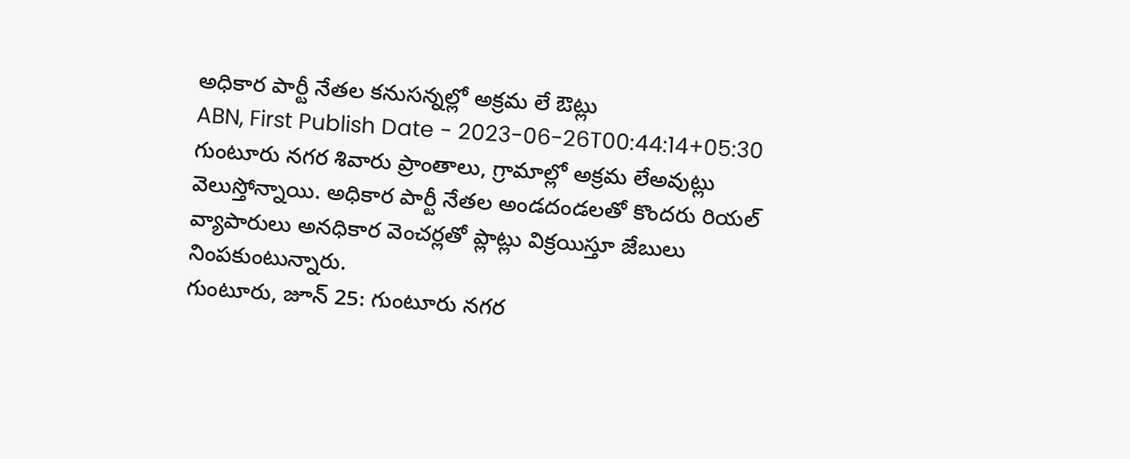అధికార పార్టీ నేతల కనుసన్నల్లో అక్రమ లే ఔట్లు
ABN, First Publish Date - 2023-06-26T00:44:14+05:30
గుంటూరు నగర శివారు ప్రాంతాలు, గ్రామాల్లో అక్రమ లేఅవుట్లు వెలుస్తోన్నాయి. అధికార పార్టీ నేతల అండదండలతో కొందరు రియల్ వ్యాపారులు అనధికార వెంచర్లతో ప్లాట్లు విక్రయిస్తూ జేబులు నింపకుంటున్నారు.
గుంటూరు, జూన్ 25: గుంటూరు నగర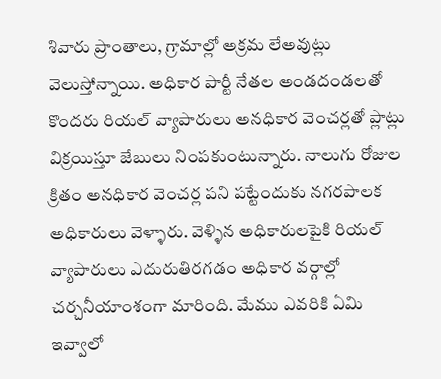శివారు ప్రాంతాలు, గ్రామాల్లో అక్రమ లేఅవుట్లు వెలుస్తోన్నాయి. అధికార పార్టీ నేతల అండదండలతో కొందరు రియల్ వ్యాపారులు అనధికార వెంచర్లతో ప్లాట్లు విక్రయిస్తూ జేబులు నింపకుంటున్నారు. నాలుగు రోజుల క్రితం అనధికార వెంచర్ల పని పట్టేందుకు నగరపాలక అధికారులు వెళ్ళారు. వెళ్ళిన అధికారులపైకి రియల్ వ్యాపారులు ఎదురుతిరగడం అధికార వర్గాల్లో చర్చనీయాంశంగా మారింది. మేము ఎవరికి ఏమి ఇవ్వాలో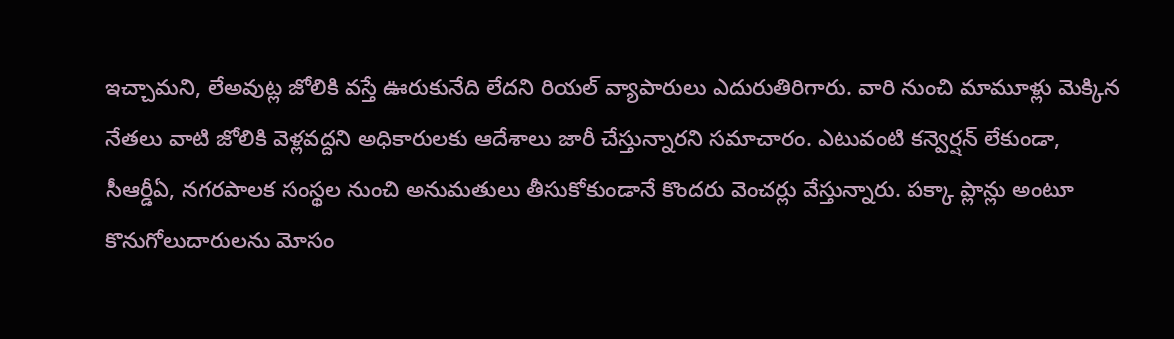ఇచ్చామని, లేఅవుట్ల జోలికి వస్తే ఊరుకునేది లేదని రియల్ వ్యాపారులు ఎదురుతిరిగారు. వారి నుంచి మామూళ్లు మెక్కిన నేతలు వాటి జోలికి వెళ్లవద్దని అధికారులకు ఆదేశాలు జారీ చేస్తున్నారని సమాచారం. ఎటువంటి కన్వెర్షన్ లేకుండా, సీఆర్డీఏ, నగరపాలక సంస్థల నుంచి అనుమతులు తీసుకోకుండానే కొందరు వెంచర్లు వేస్తున్నారు. పక్కా ప్లాన్లు అంటూ కొనుగోలుదారులను మోసం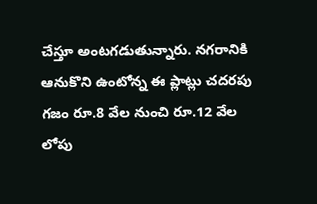చేస్తూ అంటగడుతున్నారు. నగరానికి ఆనుకొని ఉంటోన్న ఈ ప్లాట్లు చదరపు గజం రూ.8 వేల నుంచి రూ.12 వేల లోపు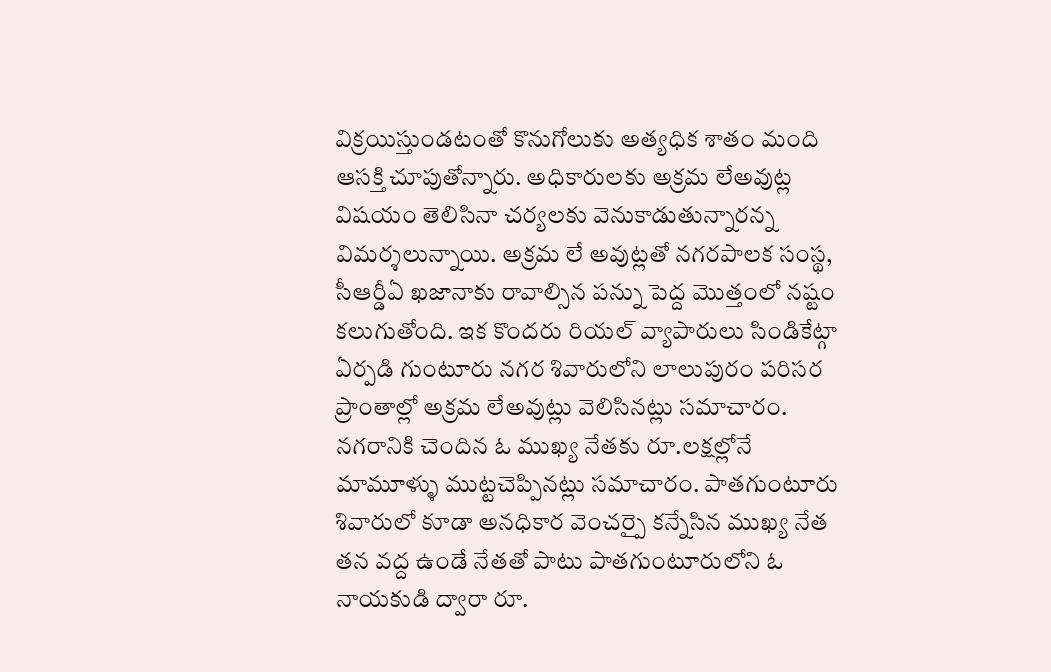విక్రయిస్తుండటంతో కొనుగోలుకు అత్యధిక శాతం మంది ఆసక్తి చూపుతోన్నారు. అధికారులకు అక్రమ లేఅవుట్ల విషయం తెలిసినా చర్యలకు వెనుకాడుతున్నారన్న విమర్శలున్నాయి. అక్రమ లే అవుట్లతో నగరపాలక సంస్థ, సీఆర్డీఏ ఖజానాకు రావాల్సిన పన్ను పెద్ద మొత్తంలో నష్టం కలుగుతోంది. ఇక కొందరు రియల్ వ్యాపారులు సిండికేట్గా ఏర్పడి గుంటూరు నగర శివారులోని లాలుపురం పరిసర ప్రాంతాల్లో అక్రమ లేఅవుట్లు వెలిసినట్లు సమాచారం. నగరానికి చెందిన ఓ ముఖ్య నేతకు రూ.లక్షల్లోనే మామూళ్ళు ముట్టచెప్పినట్లు సమాచారం. పాతగుంటూరు శివారులో కూడా అనధికార వెంచర్పై కన్నేసిన ముఖ్య నేత తన వద్ద ఉండే నేతతో పాటు పాతగుంటూరులోని ఓ నాయకుడి ద్వారా రూ.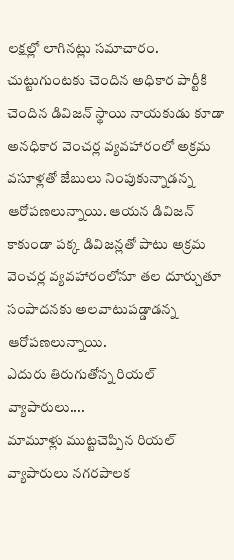లక్షల్లో లాగినట్లు సమాచారం. చుట్టుగుంటకు చెందిన అధికార పార్టీకి చెందిన డివిజన్ స్థాయి నాయకుడు కూడా అనధికార వెంచర్ల వ్యవహారంలో అక్రమ వసూళ్లతో జేబులు నింపుకున్నాడన్న ఆరోపణలున్నాయి. ఆయన డివిజన్ కాకుండా పక్క డివిజన్లతో పాటు అక్రమ వెంచర్ల వ్యవహారంలోనూ తల దూర్చుతూ సంపాదనకు అలవాటుపడ్డాడన్న ఆరోపణలున్నాయి.
ఎదురు తిరుగుతోన్న రియల్ వ్యాపారులు....
మామూళ్లు ముట్టచెప్పిన రియల్ వ్యాపారులు నగరపాలక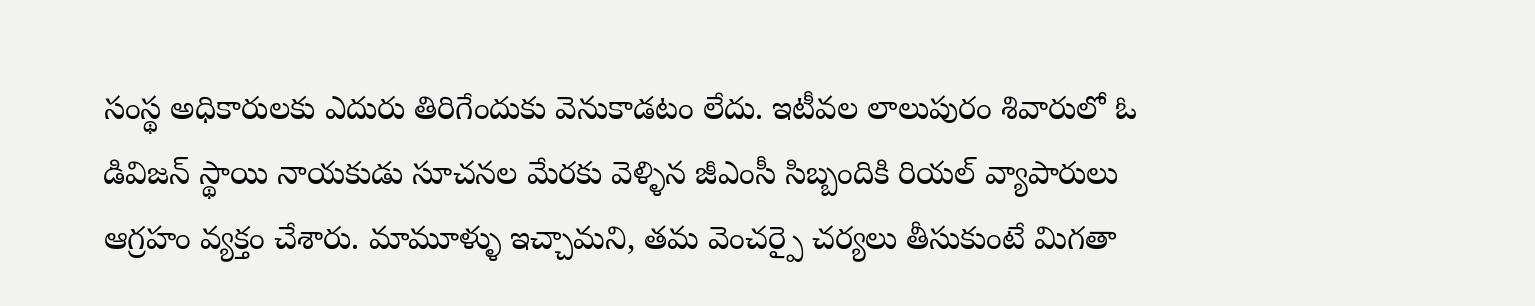సంస్థ అధికారులకు ఎదురు తిరిగేందుకు వెనుకాడటం లేదు. ఇటీవల లాలుపురం శివారులో ఓ డివిజన్ స్థాయి నాయకుడు సూచనల మేరకు వెళ్ళిన జీఎంసీ సిబ్బందికి రియల్ వ్యాపారులు ఆగ్రహం వ్యక్తం చేశారు. మామూళ్ళు ఇచ్చామని, తమ వెంచర్పై చర్యలు తీసుకుంటే మిగతా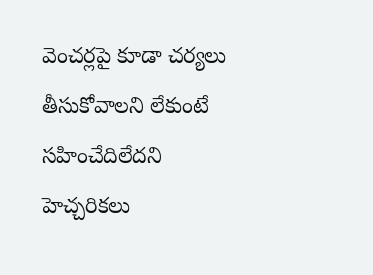వెంచర్లపై కూడా చర్యలు తీసుకోవాలని లేకుంటే సహించేదిలేదని హెచ్చరికలు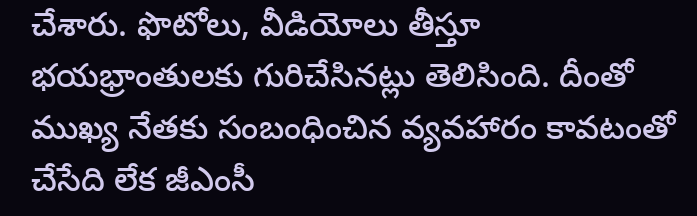చేశారు. ఫొటోలు, వీడియోలు తీస్తూ భయభ్రాంతులకు గురిచేసినట్లు తెలిసింది. దీంతో ముఖ్య నేతకు సంబంధించిన వ్యవహారం కావటంతో చేసేది లేక జీఎంసీ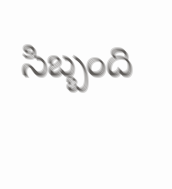సిబ్బంది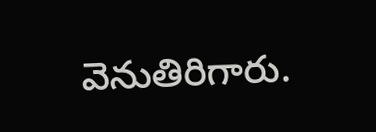వెనుతిరిగారు.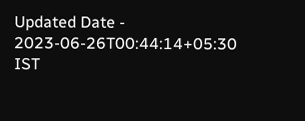Updated Date - 2023-06-26T00:44:14+05:30 IST